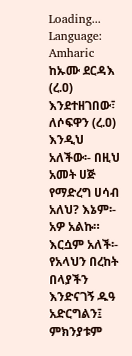Loading...
Language: Amharic
ከኡሙ ደርዳእ (ረ.ዐ) እንደተዘገበው፣ ለሶፍዋን (ረ.ዐ) እንዲህ አለችው፡- በዚህ አመት ሀጅ የማድረግ ሀሳብ አለህ? እኔም፡- አዎ አልኩ። እርሷም አለች፡- የአላህን በረከት በላያችን እንድናገኝ ዱዓ አድርግልን፤ ምክንያቱም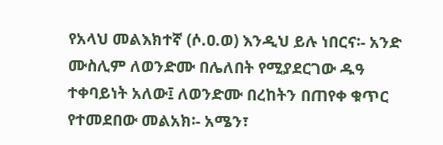የአላህ መልእክተኛ (ሶ.ዐ.ወ) እንዲህ ይሉ ነበርና፡- አንድ ሙስሊም ለወንድሙ በሌለበት የሚያደርገው ዱዓ ተቀባይነት አለው፤ ለወንድሙ በረከትን በጠየቀ ቁጥር የተመደበው መልአክ፡- አሜን፣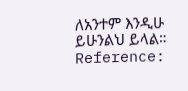ለአንተም እንዲሁ ይሁንልህ ይላል።
Reference: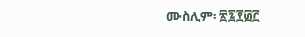ሙስሊም፡ ፳፯፻፴፫